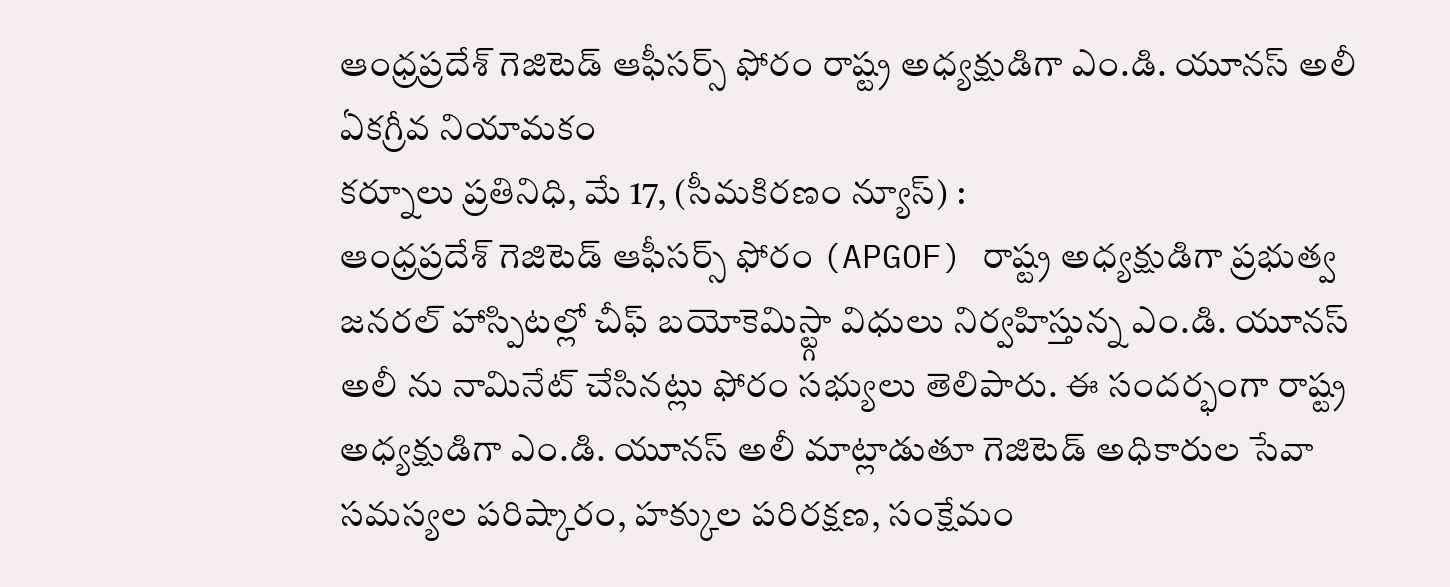ఆంధ్రప్రదేశ్ గెజిటెడ్ ఆఫీసర్స్ ఫోరం రాష్ట్ర అధ్యక్షుడిగా ఎం.డి. యూనస్ అలీ ఏకగ్రీవ నియామకం
కర్నూలు ప్రతినిధి, మే 17, (సీమకిరణం న్యూస్) :
ఆంధ్రప్రదేశ్ గెజిటెడ్ ఆఫీసర్స్ ఫోరం (APGOF) రాష్ట్ర అధ్యక్షుడిగా ప్రభుత్వ జనరల్ హాస్పిటల్లో చీఫ్ బయోకెమిస్ట్గా విధులు నిర్వహిస్తున్న ఎం.డి. యూనస్ అలీ ను నామినేట్ చేసినట్లు ఫోరం సభ్యులు తెలిపారు. ఈ సందర్భంగా రాష్ట్ర అధ్యక్షుడిగా ఎం.డి. యూనస్ అలీ మాట్లాడుతూ గెజిటెడ్ అధికారుల సేవా సమస్యల పరిష్కారం, హక్కుల పరిరక్షణ, సంక్షేమం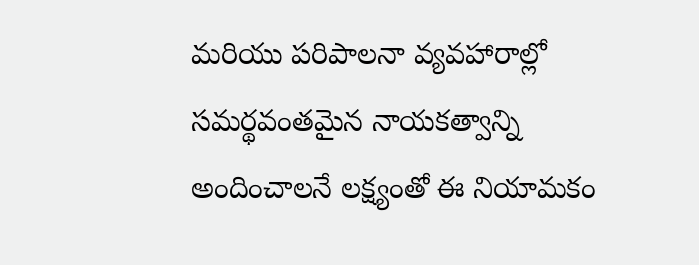మరియు పరిపాలనా వ్యవహారాల్లో సమర్థవంతమైన నాయకత్వాన్ని అందించాలనే లక్ష్యంతో ఈ నియామకం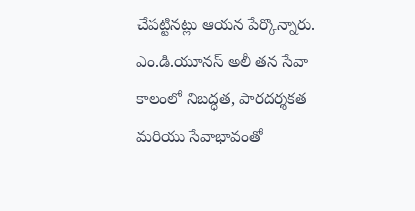చేపట్టినట్లు ఆయన పేర్కొన్నారు. ఎం.డి.యూనస్ అలీ తన సేవా కాలంలో నిబద్ధత, పారదర్శకత మరియు సేవాభావంతో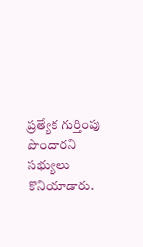ప్రత్యేక గుర్తింపు పొందారని సభ్యులు కొనియాడారు.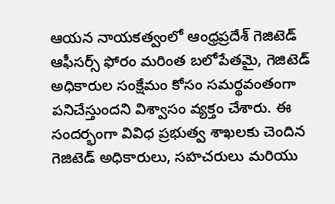ఆయన నాయకత్వంలో ఆంధ్రప్రదేశ్ గెజిటెడ్ ఆఫీసర్స్ ఫోరం మరింత బలోపేతమై, గెజిటెడ్ అధికారుల సంక్షేమం కోసం సమర్థవంతంగా పనిచేస్తుందని విశ్వాసం వ్యక్తం చేశారు. ఈ సందర్భంగా వివిధ ప్రభుత్వ శాఖలకు చెందిన గెజిటెడ్ అధికారులు, సహచరులు మరియు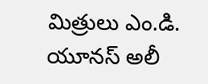మిత్రులు ఎం.డి. యూనస్ అలీ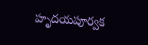హృదయపూర్వక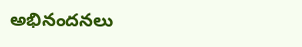అభినందనలు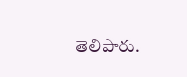తెలిపారు.